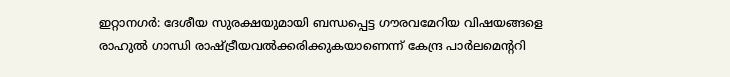ഇറ്റാനഗർ: ദേശീയ സുരക്ഷയുമായി ബന്ധപ്പെട്ട ഗൗരവമേറിയ വിഷയങ്ങളെ രാഹുൽ ഗാന്ധി രാഷ്ട്രീയവൽക്കരിക്കുകയാണെന്ന് കേന്ദ്ര പാർലമെന്ററി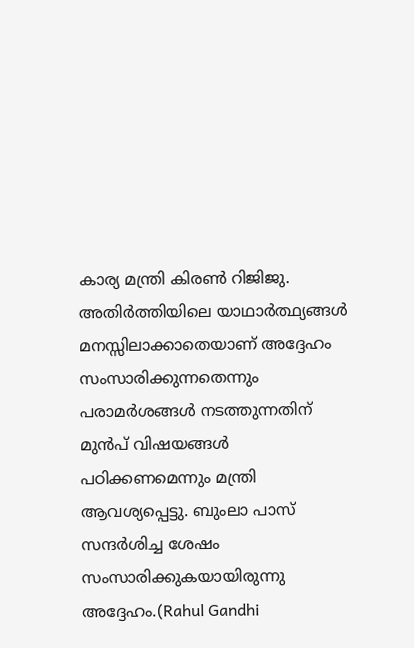കാര്യ മന്ത്രി കിരൺ റിജിജു. അതിർത്തിയിലെ യാഥാർത്ഥ്യങ്ങൾ മനസ്സിലാക്കാതെയാണ് അദ്ദേഹം സംസാരിക്കുന്നതെന്നും പരാമർശങ്ങൾ നടത്തുന്നതിന് മുൻപ് വിഷയങ്ങൾ പഠിക്കണമെന്നും മന്ത്രി ആവശ്യപ്പെട്ടു. ബുംലാ പാസ് സന്ദർശിച്ച ശേഷം സംസാരിക്കുകയായിരുന്നു അദ്ദേഹം.(Rahul Gandhi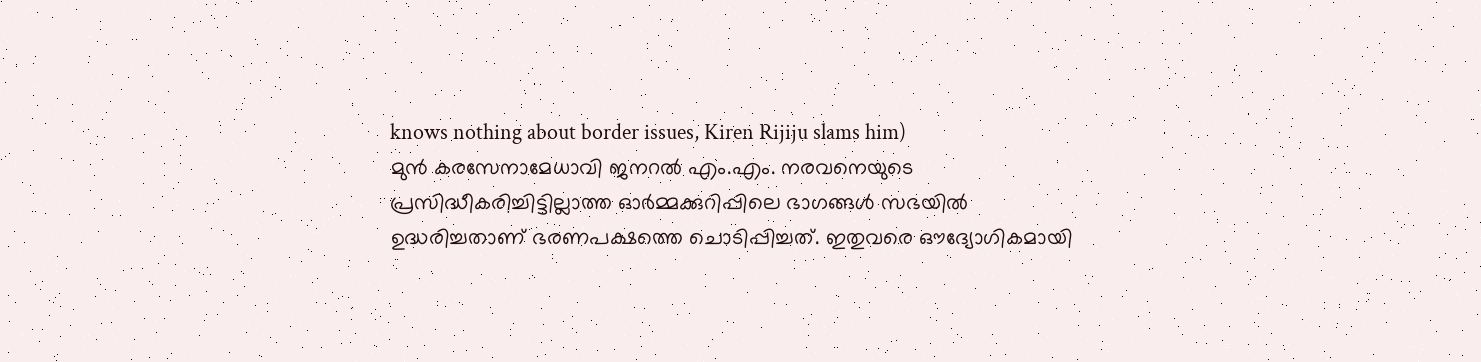knows nothing about border issues, Kiren Rijiju slams him)
മുൻ കരസേനാമേധാവി ജനറൽ എം.എം. നരവനെയുടെ പ്രസിദ്ധീകരിച്ചിട്ടില്ലാത്ത ഓർമ്മക്കുറിപ്പിലെ ഭാഗങ്ങൾ സഭയിൽ ഉദ്ധരിച്ചതാണ് ഭരണപക്ഷത്തെ ചൊടിപ്പിച്ചത്. ഇതുവരെ ഔദ്യോഗികമായി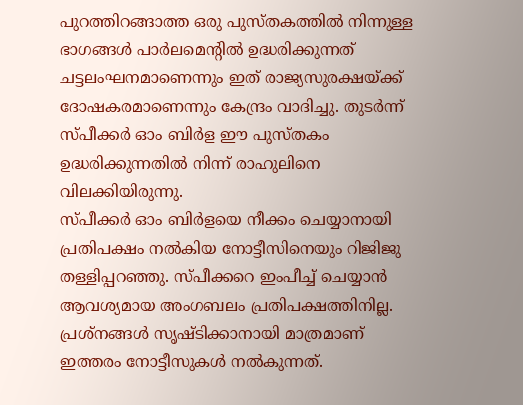പുറത്തിറങ്ങാത്ത ഒരു പുസ്തകത്തിൽ നിന്നുള്ള ഭാഗങ്ങൾ പാർലമെന്റിൽ ഉദ്ധരിക്കുന്നത് ചട്ടലംഘനമാണെന്നും ഇത് രാജ്യസുരക്ഷയ്ക്ക് ദോഷകരമാണെന്നും കേന്ദ്രം വാദിച്ചു. തുടർന്ന് സ്പീക്കർ ഓം ബിർള ഈ പുസ്തകം ഉദ്ധരിക്കുന്നതിൽ നിന്ന് രാഹുലിനെ വിലക്കിയിരുന്നു.
സ്പീക്കർ ഓം ബിർളയെ നീക്കം ചെയ്യാനായി പ്രതിപക്ഷം നൽകിയ നോട്ടീസിനെയും റിജിജു തള്ളിപ്പറഞ്ഞു. സ്പീക്കറെ ഇംപീച്ച് ചെയ്യാൻ ആവശ്യമായ അംഗബലം പ്രതിപക്ഷത്തിനില്ല. പ്രശ്നങ്ങൾ സൃഷ്ടിക്കാനായി മാത്രമാണ് ഇത്തരം നോട്ടീസുകൾ നൽകുന്നത്.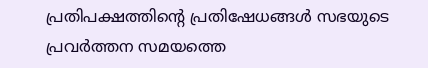പ്രതിപക്ഷത്തിന്റെ പ്രതിഷേധങ്ങൾ സഭയുടെ പ്രവർത്തന സമയത്തെ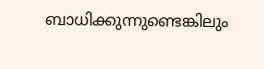ബാധിക്കുന്നുണ്ടെങ്കിലും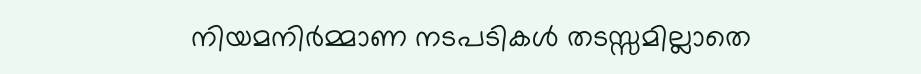നിയമനിർമ്മാണ നടപടികൾ തടസ്സമില്ലാതെ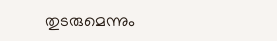തുടരുമെന്നും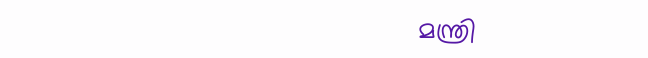മന്ത്രി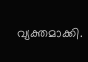വ്യക്തമാക്കി.